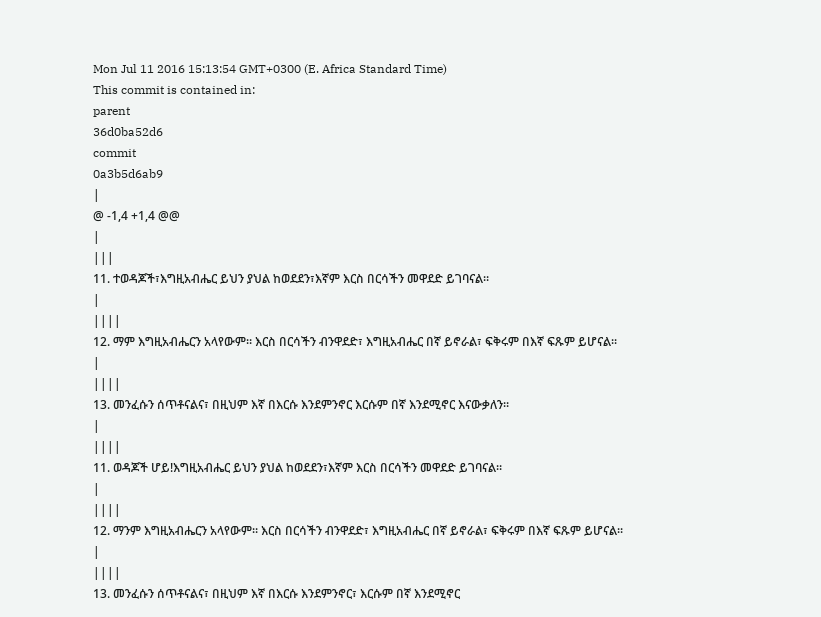Mon Jul 11 2016 15:13:54 GMT+0300 (E. Africa Standard Time)
This commit is contained in:
parent
36d0ba52d6
commit
0a3b5d6ab9
|
@ -1,4 +1,4 @@
|
|||
11. ተወዳጆች፣እግዚአብሔር ይህን ያህል ከወደደን፣እኛም እርስ በርሳችን መዋደድ ይገባናል።
|
||||
12. ማም እግዚአብሔርን አላየውም። እርስ በርሳችን ብንዋደድ፣ እግዚአብሔር በኛ ይኖራል፣ ፍቅሩም በእኛ ፍጹም ይሆናል፡፡
|
||||
13. መንፈሱን ሰጥቶናልና፣ በዚህም እኛ በእርሱ እንደምንኖር እርሱም በኛ እንደሚኖር እናውቃለን።
|
||||
11. ወዳጆች ሆይ!እግዚአብሔር ይህን ያህል ከወደደን፣እኛም እርስ በርሳችን መዋደድ ይገባናል።
|
||||
12. ማንም እግዚአብሔርን አላየውም። እርስ በርሳችን ብንዋደድ፣ እግዚአብሔር በኛ ይኖራል፣ ፍቅሩም በእኛ ፍጹም ይሆናል፡፡
|
||||
13. መንፈሱን ሰጥቶናልና፣ በዚህም እኛ በእርሱ እንደምንኖር፣ እርሱም በኛ እንደሚኖር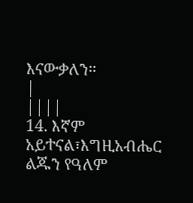እናውቃለን።
|
||||
14. እኛም አይተናል፣እግዚአብሔር ልጁን የዓለም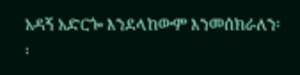አዳኝ አድርጐ እንደላከውም እንመሰክራለን፡፡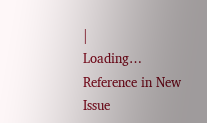|
Loading…
Reference in New Issue